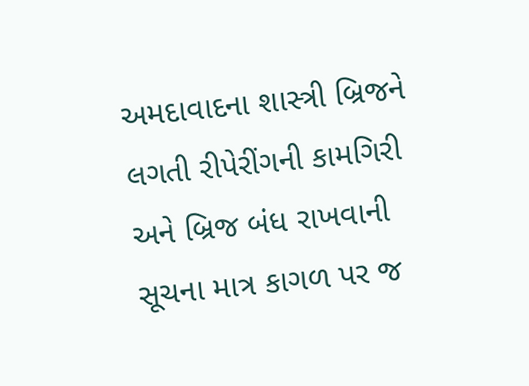અમદાવાદના શાસ્ત્રી બ્રિજને લગતી રીપેરીંગની કામગિરી અને બ્રિજ બંધ રાખવાની સૂચના માત્ર કાગળ પર જ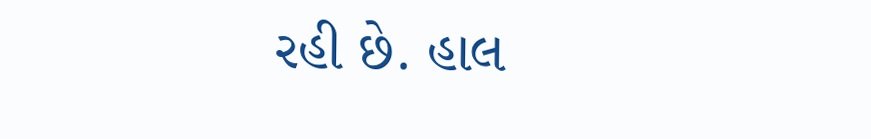રહી છે. હાલ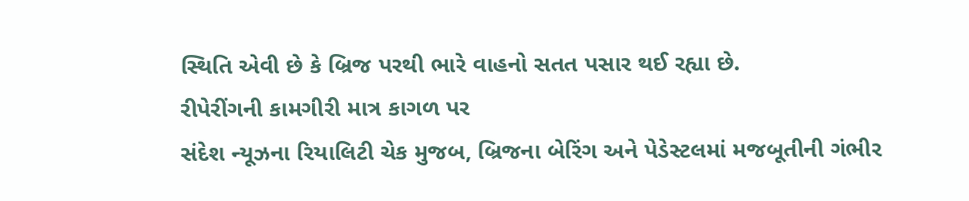સ્થિતિ એવી છે કે બ્રિજ પરથી ભારે વાહનો સતત પસાર થઈ રહ્યા છે.
રીપેરીંગની કામગીરી માત્ર કાગળ પર
સંદેશ ન્યૂઝના રિયાલિટી ચેક મુજબ, બ્રિજના બેરિંગ અને પેડેસ્ટલમાં મજબૂતીની ગંભીર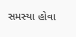સમસ્યા હોવા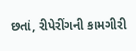છતાં, રીપેરીંગની કામગીરી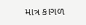માત્ર કાગળ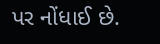પર નોંધાઈ છે.